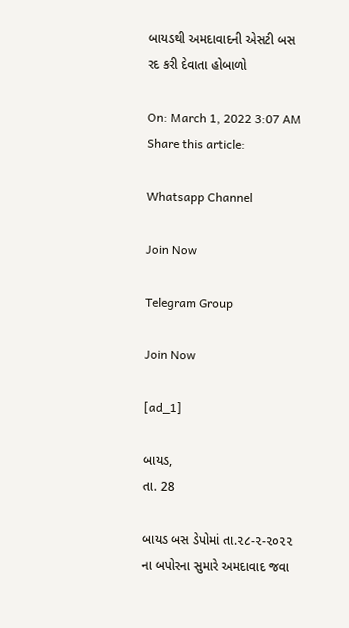બાયડથી અમદાવાદની એસટી બસ રદ કરી દેવાતા હોબાળો

On: March 1, 2022 3:07 AM
Share this article:

Whatsapp Channel

Join Now

Telegram Group

Join Now

[ad_1]

બાયડ,
તા. 28

બાયડ બસ ડેપોમાં તા.૨૮-૨-૨૦૨૨ ના બપોરના સુમારે અમદાવાદ જવા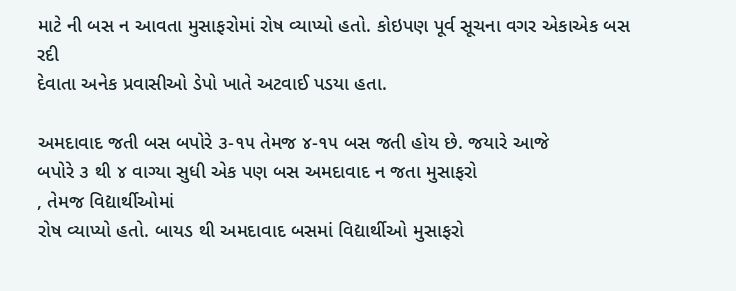માટે ની બસ ન આવતા મુસાફરોમાં રોષ વ્યાપ્યો હતો. કોઇપણ પૂર્વ સૂચના વગર એકાએક બસ રદી
દેવાતા અનેક પ્રવાસીઓ ડેપો ખાતે અટવાઈ પડયા હતા.

અમદાવાદ જતી બસ બપોરે ૩-૧૫ તેમજ ૪-૧૫ બસ જતી હોય છે. જયારે આજે
બપોરે ૩ થી ૪ વાગ્યા સુધી એક પણ બસ અમદાવાદ ન જતા મુસાફરો
, તેમજ વિદ્યાર્થીઓમાં
રોષ વ્યાપ્યો હતો. બાયડ થી અમદાવાદ બસમાં વિદ્યાર્થીઓ મુસાફરો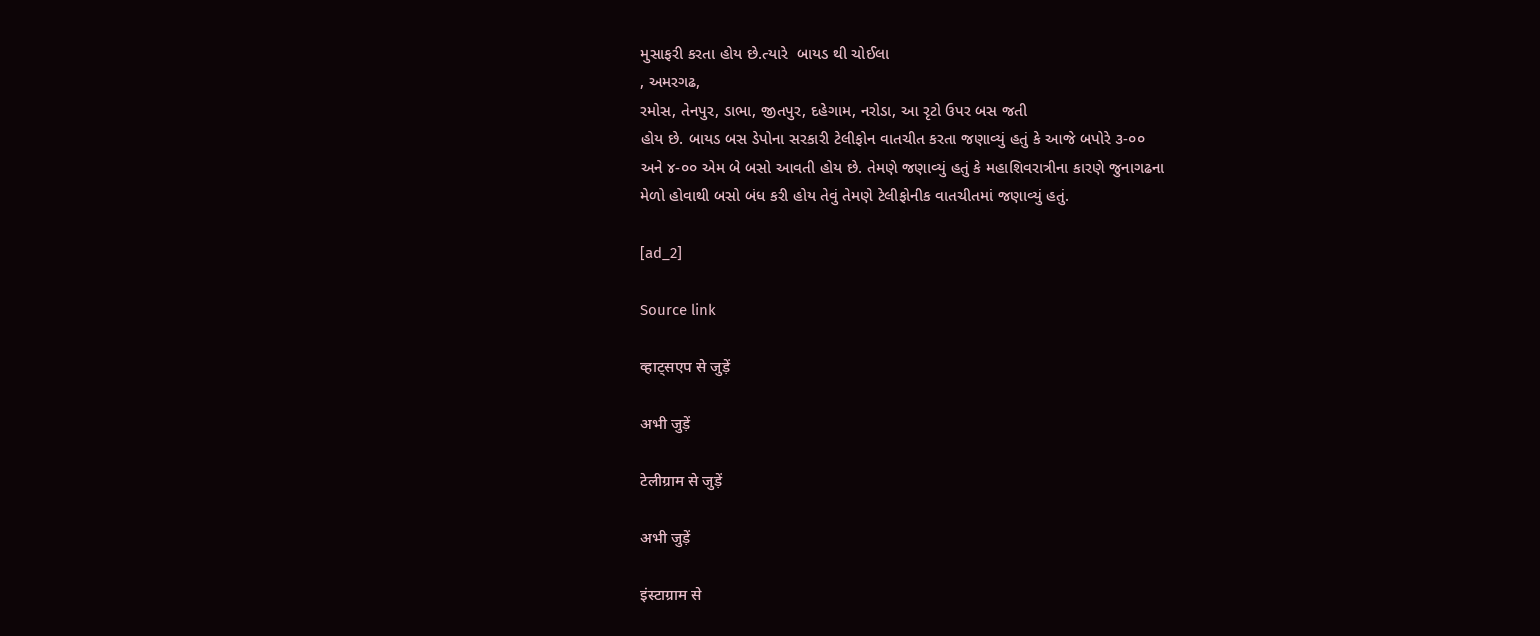મુસાફરી કરતા હોય છે.ત્યારે  બાયડ થી ચોઈલા
, અમરગઢ,
રમોસ, તેનપુર, ડાભા, જીતપુર, દહેગામ, નરોડા, આ રૃટો ઉપર બસ જતી
હોય છે. બાયડ બસ ડેપોના સરકારી ટેલીફોન વાતચીત કરતા જણાવ્યું હતું કે આજે બપોરે ૩-૦૦
અને ૪-૦૦ એમ બે બસો આવતી હોય છે. તેમણે જણાવ્યું હતું કે મહાશિવરાત્રીના કારણે જુનાગઢના
મેળો હોવાથી બસો બંધ કરી હોય તેવું તેમણે ટેલીફોનીક વાતચીતમાં જણાવ્યું હતું.

[ad_2]

Source link

व्हाट्सएप से जुड़ें

अभी जुड़ें

टेलीग्राम से जुड़ें

अभी जुड़ें

इंस्टाग्राम से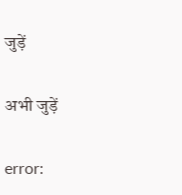जुड़ें

अभी जुड़ें

error: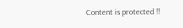Content is protected !!